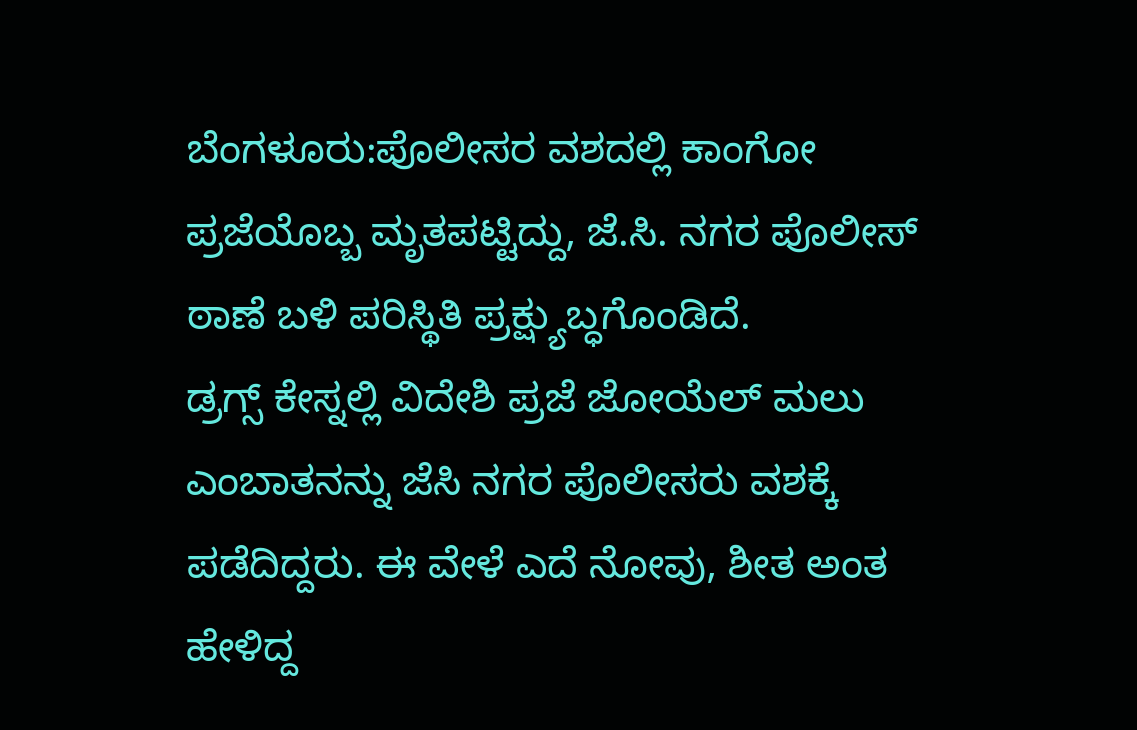ಬೆಂಗಳೂರು:ಪೊಲೀಸರ ವಶದಲ್ಲಿ ಕಾಂಗೋ ಪ್ರಜೆಯೊಬ್ಬ ಮೃತಪಟ್ಟಿದ್ದು, ಜೆ.ಸಿ. ನಗರ ಪೊಲೀಸ್ ಠಾಣೆ ಬಳಿ ಪರಿಸ್ಥಿತಿ ಪ್ರಕ್ಷ್ಯುಬ್ಧಗೊಂಡಿದೆ.
ಡ್ರಗ್ಸ್ ಕೇಸ್ನಲ್ಲಿ ವಿದೇಶಿ ಪ್ರಜೆ ಜೋಯೆಲ್ ಮಲು ಎಂಬಾತನನ್ನು ಜೆಸಿ ನಗರ ಪೊಲೀಸರು ವಶಕ್ಕೆ ಪಡೆದಿದ್ದರು. ಈ ವೇಳೆ ಎದೆ ನೋವು, ಶೀತ ಅಂತ ಹೇಳಿದ್ದ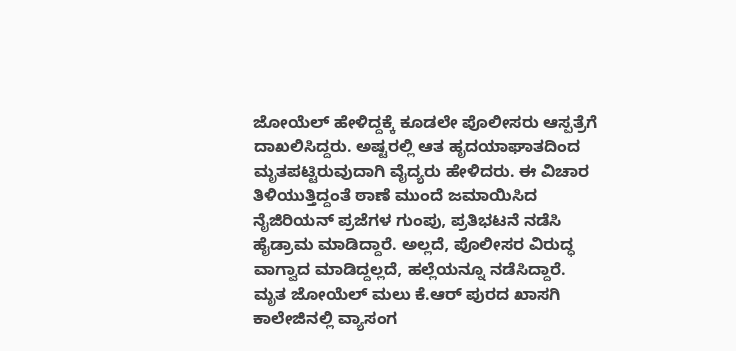ಜೋಯೆಲ್ ಹೇಳಿದ್ದಕ್ಕೆ ಕೂಡಲೇ ಪೊಲೀಸರು ಆಸ್ಪತ್ರೆಗೆ ದಾಖಲಿಸಿದ್ದರು. ಅಷ್ಟರಲ್ಲಿ ಆತ ಹೃದಯಾಘಾತದಿಂದ ಮೃತಪಟ್ಟಿರುವುದಾಗಿ ವೈದ್ಯರು ಹೇಳಿದರು. ಈ ವಿಚಾರ ತಿಳಿಯುತ್ತಿದ್ದಂತೆ ಠಾಣೆ ಮುಂದೆ ಜಮಾಯಿಸಿದ ನೈಜಿರಿಯನ್ ಪ್ರಜೆಗಳ ಗುಂಪು, ಪ್ರತಿಭಟನೆ ನಡೆಸಿ ಹೈಡ್ರಾಮ ಮಾಡಿದ್ದಾರೆ. ಅಲ್ಲದೆ, ಪೊಲೀಸರ ವಿರುದ್ಧ ವಾಗ್ವಾದ ಮಾಡಿದ್ದಲ್ಲದೆ, ಹಲ್ಲೆಯನ್ನೂ ನಡೆಸಿದ್ದಾರೆ.
ಮೃತ ಜೋಯೆಲ್ ಮಲು ಕೆ.ಆರ್ ಪುರದ ಖಾಸಗಿ ಕಾಲೇಜಿನಲ್ಲಿ ವ್ಯಾಸಂಗ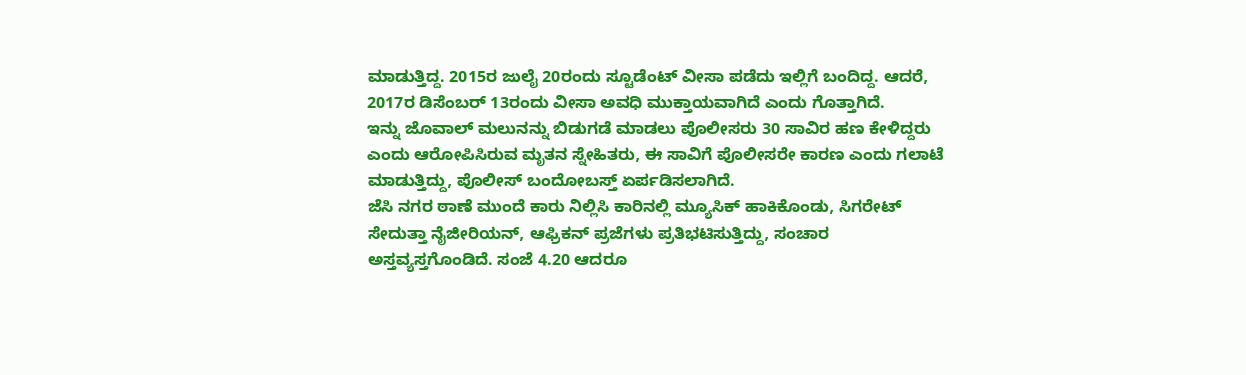ಮಾಡುತ್ತಿದ್ದ. 2015ರ ಜುಲೈ 20ರಂದು ಸ್ಟೂಡೆಂಟ್ ವೀಸಾ ಪಡೆದು ಇಲ್ಲಿಗೆ ಬಂದಿದ್ದ. ಆದರೆ, 2017ರ ಡಿಸೆಂಬರ್ 13ರಂದು ವೀಸಾ ಅವಧಿ ಮುಕ್ತಾಯವಾಗಿದೆ ಎಂದು ಗೊತ್ತಾಗಿದೆ.
ಇನ್ನು ಜೊವಾಲ್ ಮಲುನನ್ನು ಬಿಡುಗಡೆ ಮಾಡಲು ಪೊಲೀಸರು 30 ಸಾವಿರ ಹಣ ಕೇಳಿದ್ದರು ಎಂದು ಆರೋಪಿಸಿರುವ ಮೃತನ ಸ್ನೇಹಿತರು, ಈ ಸಾವಿಗೆ ಪೊಲೀಸರೇ ಕಾರಣ ಎಂದು ಗಲಾಟೆ ಮಾಡುತ್ತಿದ್ದು, ಪೊಲೀಸ್ ಬಂದೋಬಸ್ತ್ ಏರ್ಪಡಿಸಲಾಗಿದೆ.
ಜೆಸಿ ನಗರ ಠಾಣೆ ಮುಂದೆ ಕಾರು ನಿಲ್ಲಿಸಿ ಕಾರಿನಲ್ಲಿ ಮ್ಯೂಸಿಕ್ ಹಾಕಿಕೊಂಡು, ಸಿಗರೇಟ್ ಸೇದುತ್ತಾ ನೈಜೀರಿಯನ್, ಆಫ್ರಿಕನ್ ಪ್ರಜೆಗಳು ಪ್ರತಿಭಟಿಸುತ್ತಿದ್ದು, ಸಂಚಾರ ಅಸ್ತವ್ಯಸ್ತಗೊಂಡಿದೆ. ಸಂಜೆ 4.20 ಆದರೂ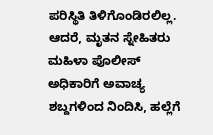ಪರಿಸ್ಥಿತಿ ತಿಳಿಗೊಂಡಿರಲಿಲ್ಲ. ಆದರೆ, ಮೃತನ ಸ್ನೇಹಿತರು ಮಹಿಳಾ‌ ಪೊಲೀಸ್ ಅಧಿಕಾರಿಗೆ ಅವಾಚ್ಯ ಶಬ್ದಗಳಿಂದ ನಿಂದಿಸಿ, ಹಲ್ಲೆಗೆ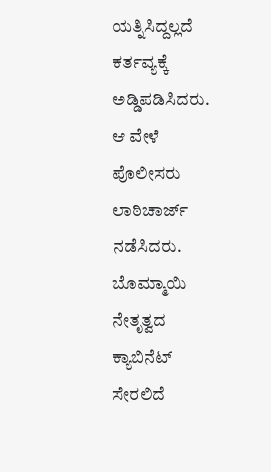ಯತ್ನಿಸಿದ್ದಲ್ಲದೆ ಕರ್ತವ್ಯಕ್ಕೆ ಅಡ್ಡಿಪಡಿಸಿದರು. ಆ ವೇಳೆ ಪೊಲೀಸರು ಲಾಠಿ‌ಚಾರ್ಜ್ ನಡೆಸಿದರು.
ಬೊಮ್ಮಾಯಿ ನೇತೃತ್ವದ ಕ್ಯಾಬಿನೆಟ್ ಸೇರಲಿದೆ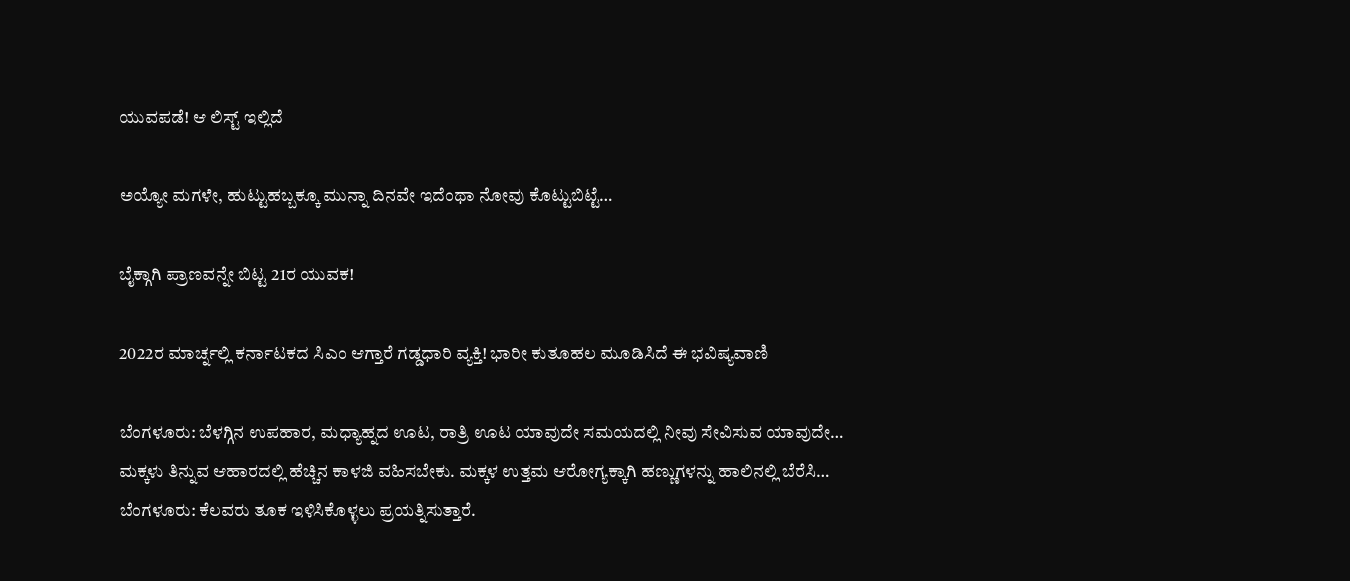ಯುವಪಡೆ! ಆ ಲಿಸ್ಟ್ ಇಲ್ಲಿದೆ

ಅಯ್ಯೋ ಮಗಳೇ, ಹುಟ್ಟುಹಬ್ಬಕ್ಕೂ ಮುನ್ನಾ ದಿನವೇ ಇದೆಂಥಾ ನೋವು ಕೊಟ್ಟುಬಿಟ್ಟೆ…

ಬೈಕ್ಗಾಗಿ ಪ್ರಾಣವನ್ನೇ ಬಿಟ್ಟ 21ರ ಯುವಕ!

2022ರ ಮಾರ್ಚ್ನಲ್ಲಿ ಕರ್ನಾಟಕದ ಸಿಎಂ ಆಗ್ತಾರೆ ಗಡ್ಡಧಾರಿ ವ್ಯಕ್ತಿ! ಭಾರೀ ಕುತೂಹಲ ಮೂಡಿಸಿದೆ ಈ ಭವಿಷ್ಯವಾಣಿ

ಬೆಂಗಳೂರು: ಬೆಳಗ್ಗಿನ ಉಪಹಾರ, ಮಧ್ಯಾಹ್ನದ ಊಟ, ರಾತ್ರಿ ಊಟ ಯಾವುದೇ ಸಮಯದಲ್ಲಿ ನೀವು ಸೇವಿಸುವ ಯಾವುದೇ…
ಮಕ್ಕಳು ತಿನ್ನುವ ಆಹಾರದಲ್ಲಿ ಹೆಚ್ಚಿನ ಕಾಳಜಿ ವಹಿಸಬೇಕು. ಮಕ್ಕಳ ಉತ್ತಮ ಆರೋಗ್ಯಕ್ಕಾಗಿ ಹಣ್ಣುಗಳನ್ನು ಹಾಲಿನಲ್ಲಿ ಬೆರೆಸಿ…
ಬೆಂಗಳೂರು: ಕೆಲವರು ತೂಕ ಇಳಿಸಿಕೊಳ್ಳಲು ಪ್ರಯತ್ನಿಸುತ್ತಾರೆ.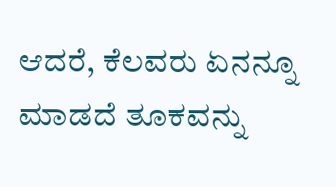ಆದರೆ, ಕೆಲವರು ಏನನ್ನೂ ಮಾಡದೆ ತೂಕವನ್ನು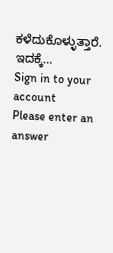ಕಳೆದುಕೊಳ್ಳುತ್ತಾರೆ. ಇದಕ್ಕೆ…
Sign in to your account
Please enter an answer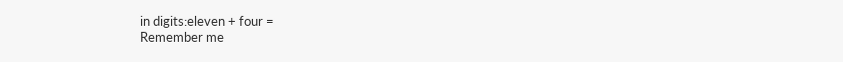in digits:eleven + four =
Remember me